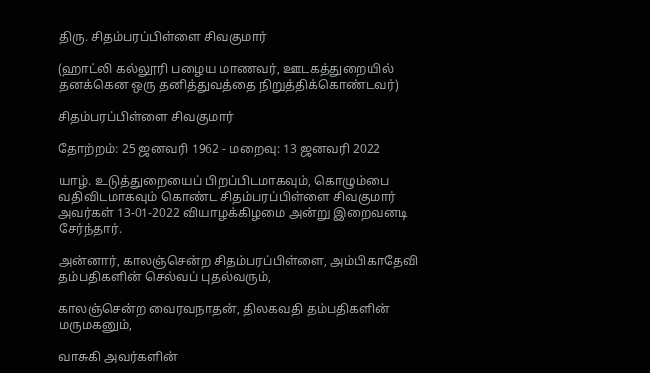திரு. சிதம்பரப்பிள்ளை சிவகுமார்

(ஹாட்லி கல்லூரி பழைய மாணவர், ஊடகத்துறையில் தனக்கென ஒரு தனித்துவத்தை நிறுத்திக்கொண்டவர்)

சிதம்பரப்பிள்ளை சிவகுமார்

தோற்றம்: 25 ஜனவரி 1962 - மறைவு: 13 ஜனவரி 2022

யாழ். உடுத்துறையைப் பிறப்பிடமாகவும், கொழும்பை வதிவிடமாகவும் கொண்ட சிதம்பரப்பிள்ளை சிவகுமார் அவர்கள் 13-01-2022 வியாழக்கிழமை அன்று இறைவனடி சேர்ந்தார்.

அன்னார், காலஞ்சென்ற சிதம்பரப்பிள்ளை, அம்பிகாதேவி தம்பதிகளின் செல்வப் புதல்வரும்,

காலஞ்சென்ற வைரவநாதன், திலகவதி தம்பதிகளின் மருமகனும்,

வாசுகி அவர்களின்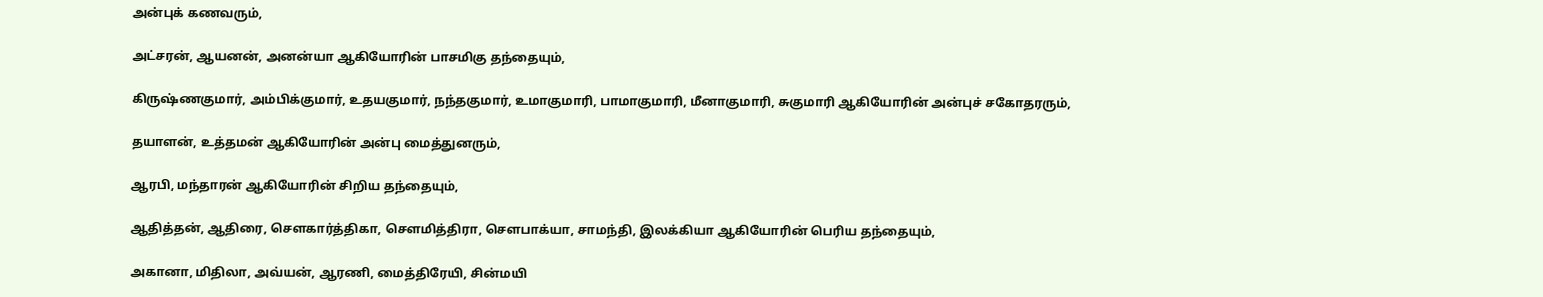அன்புக் கணவரும்,

அட்சரன், ஆயனன், அனன்யா ஆகியோரின் பாசமிகு தந்தையும்,

கிருஷ்ணகுமார், அம்பிக்குமார், உதயகுமார், நந்தகுமார், உமாகுமாரி, பாமாகுமாரி, மீனாகுமாரி, சுகுமாரி ஆகியோரின் அன்புச் சகோதரரும்,

தயாளன், உத்தமன் ஆகியோரின் அன்பு மைத்துனரும்,

ஆரபி, மந்தாரன் ஆகியோரின் சிறிய தந்தையும்,

ஆதித்தன், ஆதிரை, செளகார்த்திகா, செளமித்திரா, செளபாக்யா, சாமந்தி, இலக்கியா ஆகியோரின் பெரிய தந்தையும்,

அகானா, மிதிலா, அவ்யன், ஆரணி, மைத்திரேயி, சின்மயி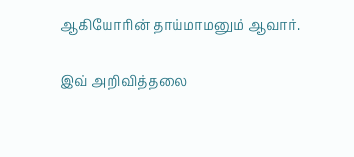ஆகியோரின் தாய்மாமனும் ஆவார்.

இவ் அறிவித்தலை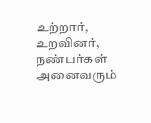உற்றார், உறவினர், நண்பர்கள் அனைவரும்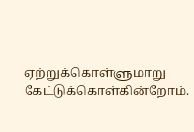ஏற்றுக்கொள்ளுமாறு கேட்டுக்கொள்கின்றோம்.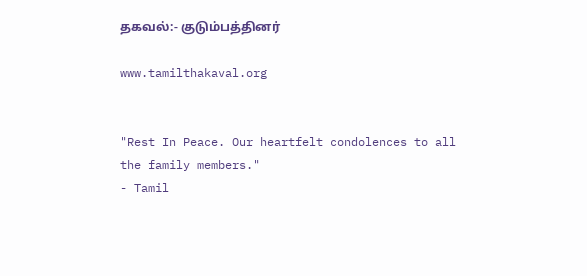தகவல்:- குடும்பத்தினர்

www.tamilthakaval.org


"Rest In Peace. Our heartfelt condolences to all the family members."
- Tamil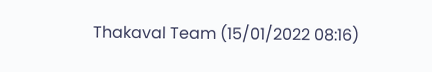Thakaval Team (15/01/2022 08:16)